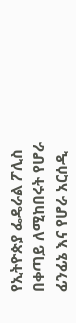የኢትዮጵያ ፌዴራል ፖሊስ በቀጣይ ለሚከበሩት የሆራ ፊንፊኔ እና የሆራ አርሰዲ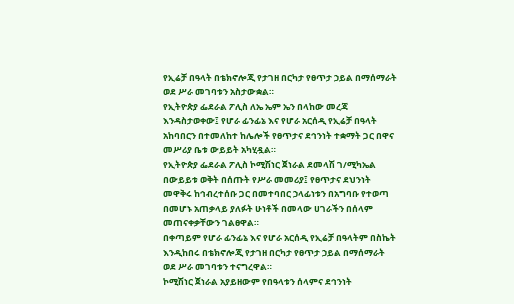የኢሬቻ በዓላት በቴክኖሎጂ የታገዘ በርካታ የፀጥታ ኃይል በማሰማራት ወደ ሥራ መገባቱን አስታውቋል።
የኢትዮጵያ ፌደራል ፖሊስ ለኤ ኤም ኤን በላከው መረጃ እንዳስታወቀው፤ የሆራ ፊንፊኔ እና የሆራ አርሰዲ የኢሬቻ በዓላት አከባበርን በተመለከተ ከሌሎች የፀጥታና ደኅንነት ተቋማት ጋር በዋና መሥሪያ ቤቱ ውይይት አካሂዷል።
የኢትዮጵያ ፌደራል ፖሊስ ኮሚሽነር ጀነራል ደመላሽ ገ/ሚካኤል በውይይቱ ወቅት በሰጡት የሥራ መመሪያ፤ የፀጥታና ደህንነት መዋቅሩ ከኅብረተሰቡ ጋር በመተባበር ኃላፊነቱን በአግባቡ የተወጣ በመሆኑ አጠቃላይ ያለፉት ሁነቶች በመላው ሀገራችን በሰላም መጠናቀቃቸውን ገልፀዋል።
በቀጣይም የሆራ ፊንፊኔ እና የሆራ አርሰዲ የኢሬቻ በዓላትም በስኬት እንዲከበሩ በቴክኖሎጂ የታገዘ በርካታ የፀጥታ ኃይል በማሰማራት ወደ ሥራ መገባቱን ተናግረዋል።
ኮሚሽነር ጀነራል አያይዘውም የበዓላቱን ሰላምና ደኅንነት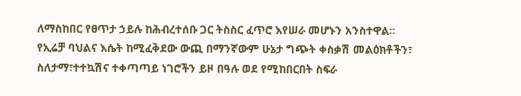ለማስከበር የፀጥታ ኃይሉ ከሕብረተሰቡ ጋር ትስስር ፈጥሮ እየሠራ መሆኑን አንስተዋል።
የኢሬቻ ባህልና እሴት ከሚፈቅደው ውጪ በማንኛውም ሁኔታ ግጭት ቀስቃሽ መልዕክቶችን፣ ስለታማ፣ተተኳሽና ተቀጣጣይ ነገሮችን ይዞ በዓሉ ወደ የሚከበርበት ስፍራ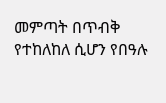መምጣት በጥብቅ የተከለከለ ሲሆን የበዓሉ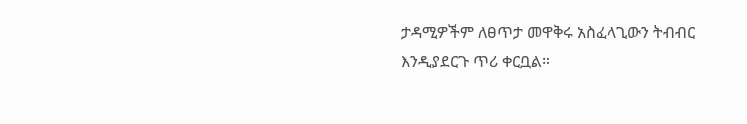ታዳሚዎችም ለፀጥታ መዋቅሩ አስፈላጊውን ትብብር እንዲያደርጉ ጥሪ ቀርቧል።